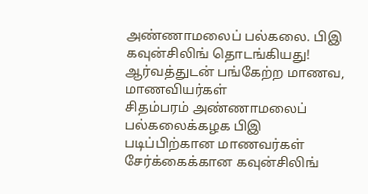அண்ணாமலைப் பல்கலை. பிஇ கவுன்சிலிங் தொடங்கியது! ஆர்வத்துடன் பங்கேற்ற மாணவ, மாணவியர்கள்
சிதம்பரம் அண்ணாமலைப் பல்கலைக்கழக பிஇ படிப்பிற்கான மாணவர்கள் சேர்க்கைக்கான கவுன்சிலிங்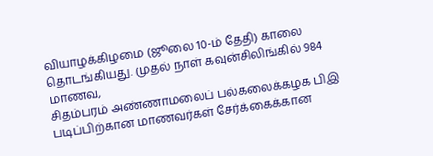வியாழக்கிழமை (ஜூலை 10-ம் தேதி) காலை தொடங்கியது. முதல் நாள் கவுன்சிலிங்கில் 984 மாணவ,
சிதம்பரம் அண்ணாமலைப் பல்கலைக்கழக பிஇ படிப்பிற்கான மாணவர்கள் சேர்க்கைக்கான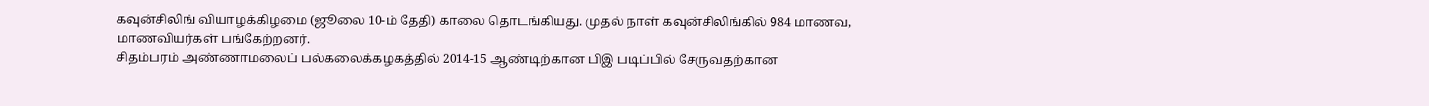கவுன்சிலிங் வியாழக்கிழமை (ஜூலை 10-ம் தேதி) காலை தொடங்கியது. முதல் நாள் கவுன்சிலிங்கில் 984 மாணவ, மாணவியர்கள் பங்கேற்றனர்.
சிதம்பரம் அண்ணாமலைப் பல்கலைக்கழகத்தில் 2014-15 ஆண்டிற்கான பிஇ படிப்பில் சேருவதற்கான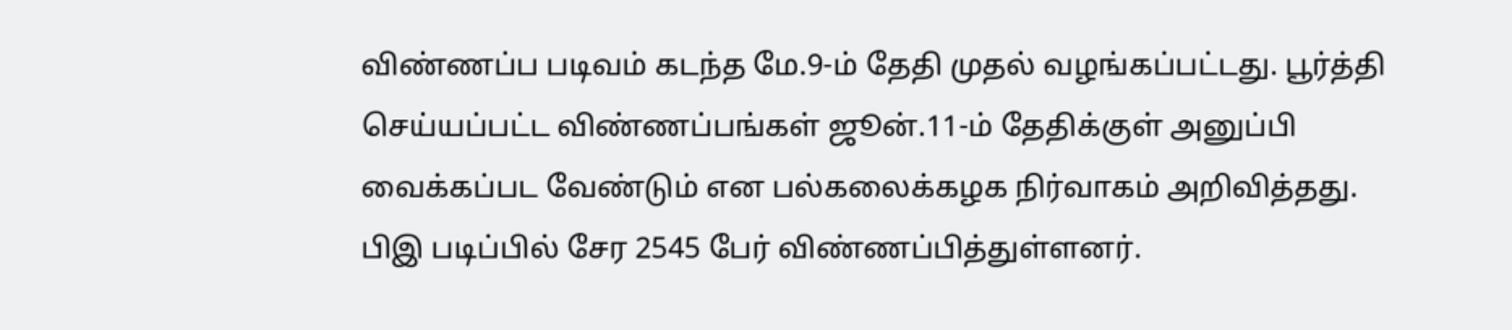விண்ணப்ப படிவம் கடந்த மே.9-ம் தேதி முதல் வழங்கப்பட்டது. பூர்த்தி செய்யப்பட்ட விண்ணப்பங்கள் ஜூன்.11-ம் தேதிக்குள் அனுப்பி வைக்கப்பட வேண்டும் என பல்கலைக்கழக நிர்வாகம் அறிவித்தது. பிஇ படிப்பில் சேர 2545 பேர் விண்ணப்பித்துள்ளனர்.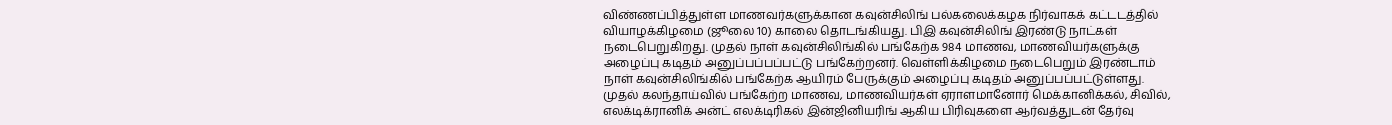விண்ணப்பித்துள்ள மாணவர்களுக்கான கவுன்சிலிங் பல்கலைக்கழக நிர்வாகக் கட்டடத்தில் வியாழக்கிழமை (ஜூலை 10) காலை தொடங்கியது. பிஇ கவுன்சிலிங் இரண்டு நாட்கள் நடைபெறுகிறது. முதல் நாள் கவுன்சிலிங்கில் பங்கேற்க 984 மாணவ, மாணவியர்களுக்கு அழைப்பு கடிதம் அனுப்பப்பப்பட்டு பங்கேற்றனர். வெள்ளிக்கிழமை நடைபெறும் இரண்டாம் நாள் கவுன்சிலிங்கில் பங்கேற்க ஆயிரம் பேருக்கும் அழைப்பு கடிதம் அனுப்பப்பட்டுள்ளது. முதல் கலந்தாய்வில் பங்கேற்ற மாணவ, மாணவியர்கள் ஏராளமானோர் மெக்கானிக்கல், சிவில், எலக்டிக்ரானிக் அன்ட் எலக்டிரிகல் இன்ஜினியரிங் ஆகிய பிரிவுகளை ஆர்வத்துடன் தேர்வு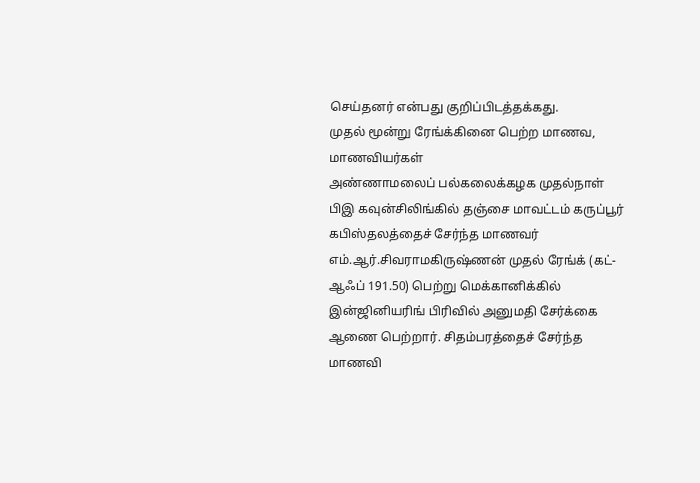செய்தனர் என்பது குறிப்பிடத்தக்கது.
முதல் மூன்று ரேங்க்கினை பெற்ற மாணவ, மாணவியர்கள்
அண்ணாமலைப் பல்கலைக்கழக முதல்நாள் பிஇ கவுன்சிலிங்கில் தஞ்சை மாவட்டம் கருப்பூர் கபிஸ்தலத்தைச் சேர்ந்த மாணவர் எம்.ஆர்.சிவராமகிருஷ்ணன் முதல் ரேங்க் (கட்-ஆஃப் 191.50) பெற்று மெக்கானிக்கில் இன்ஜினியரிங் பிரிவில் அனுமதி சேர்க்கை ஆணை பெற்றார். சிதம்பரத்தைச் சேர்ந்த மாணவி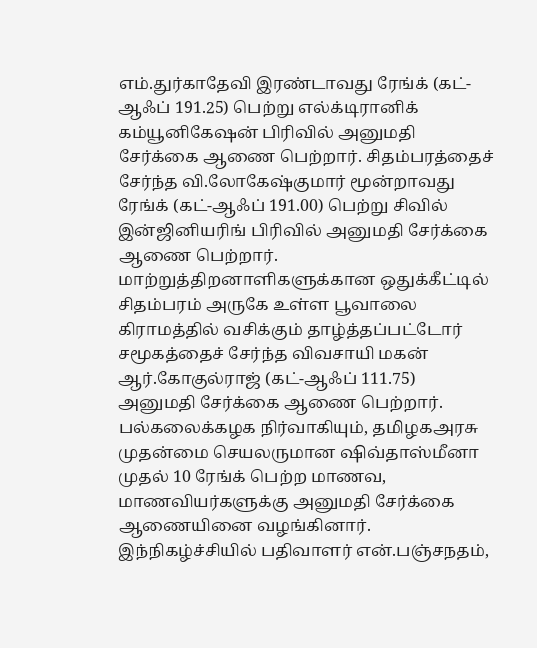எம்.துர்காதேவி இரண்டாவது ரேங்க் (கட்-ஆஃப் 191.25) பெற்று எல்க்டிரானிக் கம்யூனிகேஷன் பிரிவில் அனுமதி சேர்க்கை ஆணை பெற்றார். சிதம்பரத்தைச் சேர்ந்த வி.லோகேஷ்குமார் மூன்றாவது ரேங்க் (கட்-ஆஃப் 191.00) பெற்று சிவில் இன்ஜினியரிங் பிரிவில் அனுமதி சேர்க்கை ஆணை பெற்றார். மாற்றுத்திறனாளிகளுக்கான ஒதுக்கீட்டில் சிதம்பரம் அருகே உள்ள பூவாலை கிராமத்தில் வசிக்கும் தாழ்த்தப்பட்டோர் சமூகத்தைச் சேர்ந்த விவசாயி மகன் ஆர்.கோகுல்ராஜ் (கட்-ஆஃப் 111.75) அனுமதி சேர்க்கை ஆணை பெற்றார்.
பல்கலைக்கழக நிர்வாகியும், தமிழகஅரசு முதன்மை செயலருமான ஷிவ்தாஸ்மீனா முதல் 10 ரேங்க் பெற்ற மாணவ, மாணவியர்களுக்கு அனுமதி சேர்க்கை ஆணையினை வழங்கினார். இந்நிகழ்ச்சியில் பதிவாளர் என்.பஞ்சநதம்,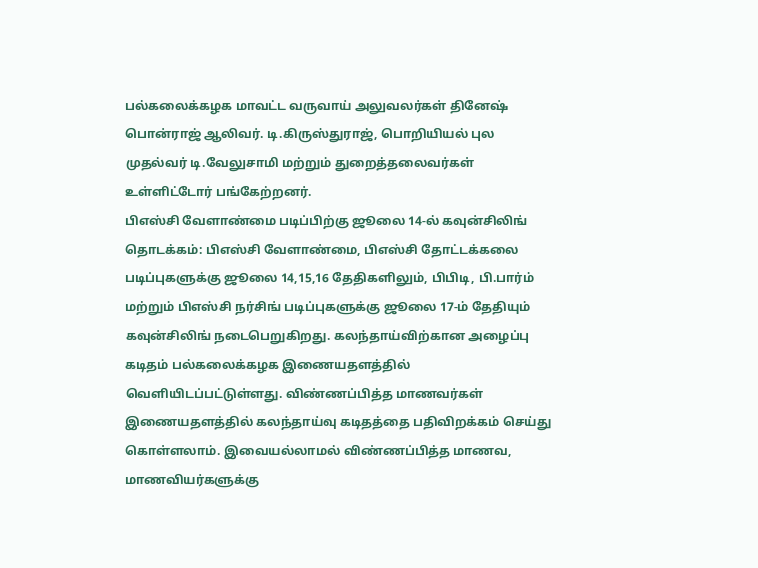பல்கலைக்கழக மாவட்ட வருவாய் அலுவலர்கள் தினேஷ் பொன்ராஜ் ஆலிவர். டி.கிருஸ்துராஜ், பொறியியல் புல முதல்வர் டி.வேலுசாமி மற்றும் துறைத்தலைவர்கள் உள்ளிட்டோர் பங்கேற்றனர்.
பிஎஸ்சி வேளாண்மை படிப்பிற்கு ஜூலை 14-ல் கவுன்சிலிங் தொடக்கம்: பிஎஸ்சி வேளாண்மை, பிஎஸ்சி தோட்டக்கலை படிப்புகளுக்கு ஜூலை 14,15,16 தேதிகளிலும், பிபிடி, பி.பார்ம் மற்றும் பிஎஸ்சி நர்சிங் படிப்புகளுக்கு ஜூலை 17-ம் தேதியும் கவுன்சிலிங் நடைபெறுகிறது. கலந்தாய்விற்கான அழைப்பு கடிதம் பல்கலைக்கழக இணையதளத்தில் வெளியிடப்பட்டுள்ளது. விண்ணப்பித்த மாணவர்கள் இணையதளத்தில் கலந்தாய்வு கடிதத்தை பதிவிறக்கம் செய்து கொள்ளலாம். இவையல்லாமல் விண்ணப்பித்த மாணவ, மாணவியர்களுக்கு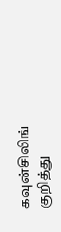கவுன்சிலிங் குறித்து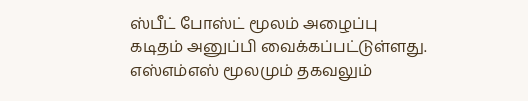ஸ்பீட் போஸ்ட் மூலம் அழைப்பு கடிதம் அனுப்பி வைக்கப்பட்டுள்ளது. எஸ்எம்எஸ் மூலமும் தகவலும்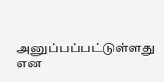அனுப்பப்பட்டுள்ளது என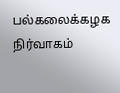பல்கலைக்கழக நிர்வாகம்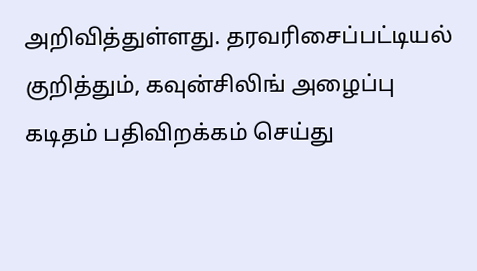அறிவித்துள்ளது. தரவரிசைப்பட்டியல் குறித்தும், கவுன்சிலிங் அழைப்பு கடிதம் பதிவிறக்கம் செய்து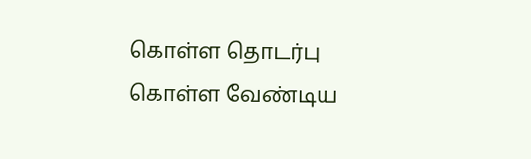கொள்ள தொடர்பு கொள்ள வேண்டிய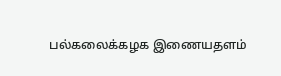பல்கலைக்கழக இணையதளம்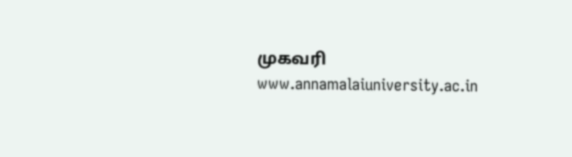முகவரி www.annamalaiuniversity.ac.in